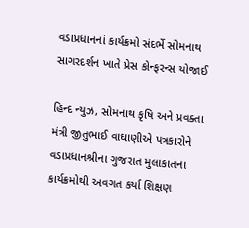વડાપ્રધાનનાં કાર્યક્રમો સંદર્ભે સોમનાથ સાગરદર્શન ખાતે પ્રેસ કોન્ફરન્સ યોજાઈ

હિન્દ ન્યુઝ, સોમનાથ કૃષિ અને પ્રવક્તા મંત્રી જીતુભાઈ વાઘાણીએ પત્રકારોને વડાપ્રધાનશ્રીના ગુજરાત મુલાકાતના કાર્યક્રમોથી અવગત કર્યા શિક્ષણ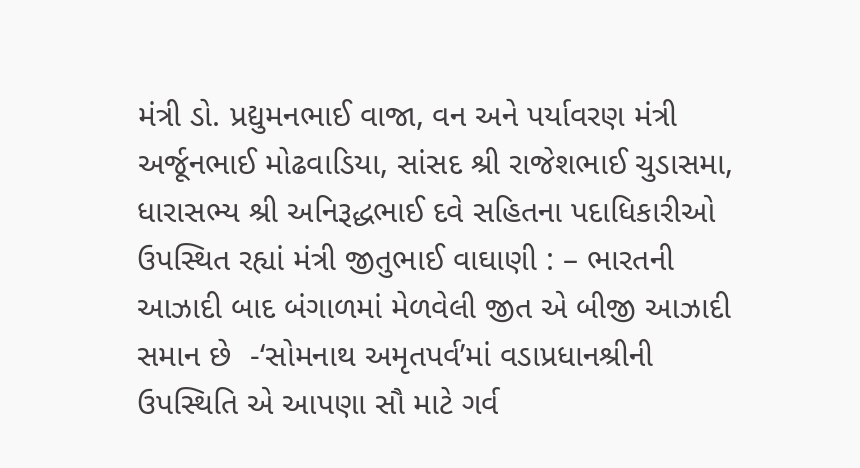મંત્રી ડો. પ્રદ્યુમનભાઈ વાજા, વન અને પર્યાવરણ મંત્રી અર્જૂનભાઈ મોઢવાડિયા, સાંસદ શ્રી રાજેશભાઈ ચુડાસમા, ધારાસભ્ય શ્રી અનિરૂદ્ધભાઈ દવે સહિતના પદાધિકારીઓ ઉપસ્થિત રહ્યાં મંત્રી જીતુભાઈ વાઘાણી : – ભારતની આઝાદી બાદ બંગાળમાં મેળવેલી જીત એ બીજી આઝાદી સમાન છે  -‘સોમનાથ અમૃતપર્વ’માં વડાપ્રધાનશ્રીની ઉપસ્થિતિ એ આપણા સૌ માટે ગર્વ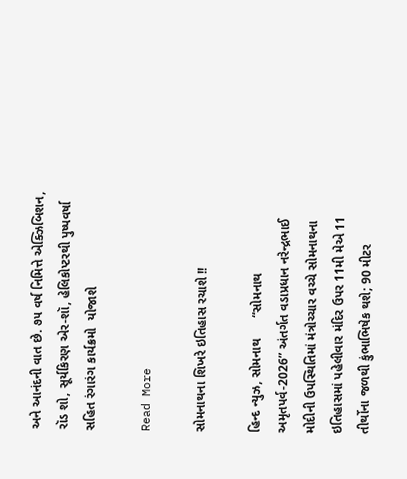અને આનંદની વાત છે. ૭૫ વર્ષ નિમિત્તે એક્ઝિબિશન, રૉડ શો, સૂર્યકિરણ એર-શૉ, હેલિકોપ્ટરથી પુષ્પવર્ષા સહિત રંગારંગ કાર્યક્રમો  યોજાશે

Read More

સોમનાથના શિખરે ઇતિહાસ રચાશે !!

હિન્દ ન્યુઝ, સોમનાથ      “સોમનાથ અમૃતપર્વ-2026” અંતર્ગત વડાપ્રધાન નરેન્દ્રભાઈ મોદીની ઉપસ્થિતિમાં મંત્રોચ્ચાર વચ્ચે સોમનાથના ઇતિહાસમાં પહેલીવાર મંદિર ઉપર 11મી મેએ 11 તીર્થોના જળથી કુંભાભિષેક થશે; 90 મીટર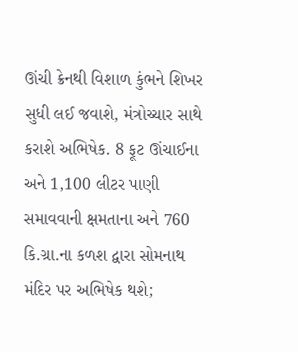ઊંચી ક્રેનથી વિશાળ કુંભને શિખર સુધી લઈ જવાશે, મંત્રોચ્ચાર સાથે કરાશે અભિષેક. 8 ફૂટ ઊંચાઈના અને 1,100 લીટર પાણી સમાવવાની ક્ષમતાના અને 760 કિ.ગ્રા.ના કળશ દ્વારા સોમનાથ મંદિર પર અભિષેક થશે;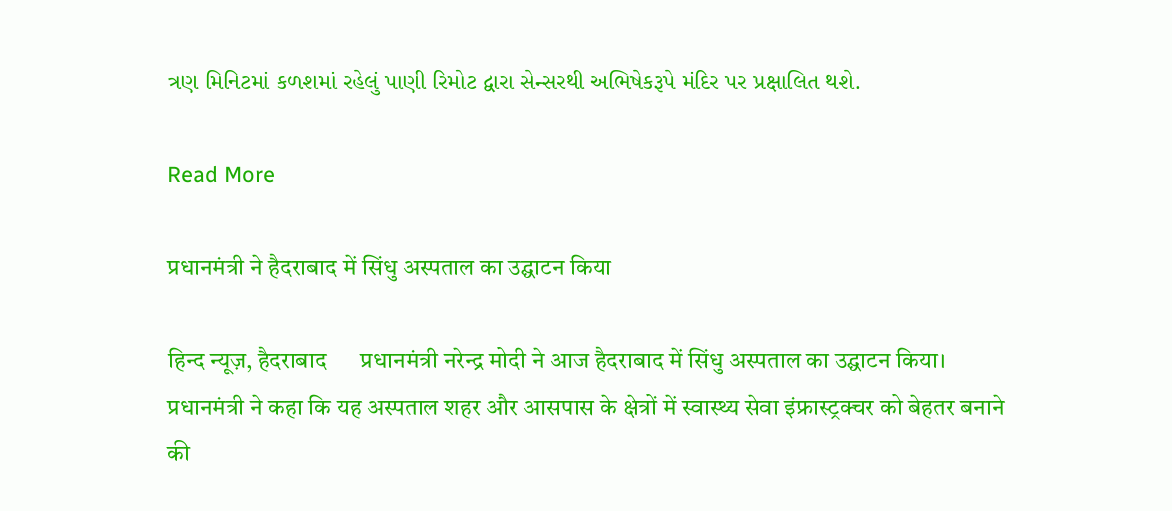ત્રણ મિનિટમાં કળશમાં રહેલું પાણી રિમોટ દ્વારા સેન્સરથી અભિષેકરૂપે મંદિર પર પ્રક્ષાલિત થશે.

Read More

प्रधानमंत्री ने हैदराबाद में सिंधु अस्पताल का उद्घाटन किया

हिन्द न्यूज़, हैदराबाद      प्रधानमंत्री नरेन्द्र मोदी ने आज हैदराबाद में सिंधु अस्पताल का उद्घाटन किया। प्रधानमंत्री ने कहा कि यह अस्पताल शहर और आसपास के क्षेत्रों में स्वास्थ्य सेवा इंफ्रास्ट्रक्चर को बेहतर बनाने की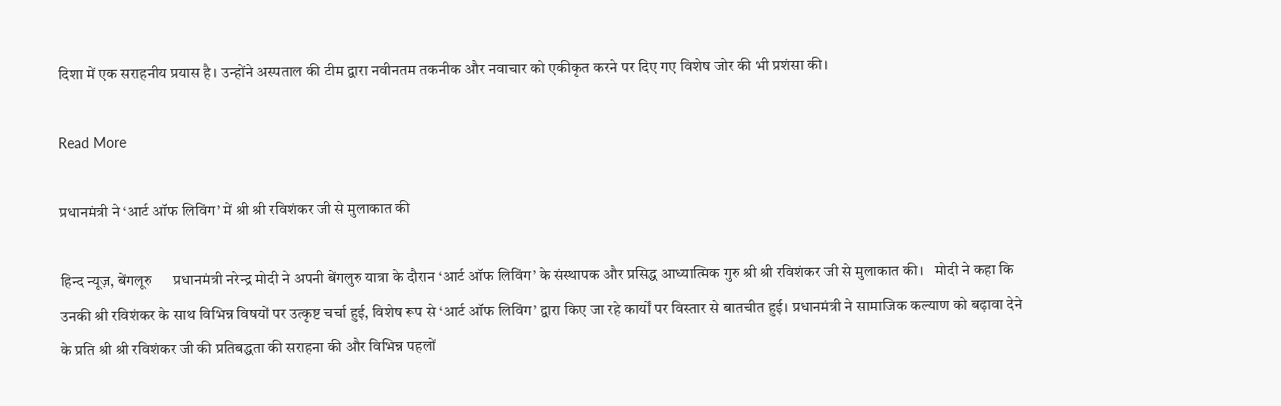दिशा में एक सराहनीय प्रयास है। उन्होंने अस्पताल की टीम द्वारा नवीनतम तकनीक और नवाचार को एकीकृत करने पर दिए गए विशेष जोर की भी प्रशंसा की।

Read More

प्रधानमंत्री ने ‘आर्ट ऑफ लिविंग’ में श्री श्री रविशंकर जी से मुलाकात की

हिन्द न्यूज़, बेंगलूरु      प्रधानमंत्री नरेन्द्र मोदी ने अपनी बेंगलुरु यात्रा के दौरान ‘आर्ट ऑफ लिविंग’ के संस्थापक और प्रसिद्ध आध्यात्मिक गुरु श्री श्री रविशंकर जी से मुलाकात की।   मोदी ने कहा कि उनकी श्री रविशंकर के साथ विभिन्न विषयों पर उत्कृष्ट चर्चा हुई, विशेष रूप से ‘आर्ट ऑफ लिविंग’ द्वारा किए जा रहे कार्यों पर विस्तार से बातचीत हुई। प्रधानमंत्री ने सामाजिक कल्याण को बढ़ावा देने के प्रति श्री श्री रविशंकर जी की प्रतिबद्धता की सराहना की और विभिन्न पहलों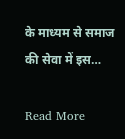के माध्यम से समाज की सेवा में इस…

Read More